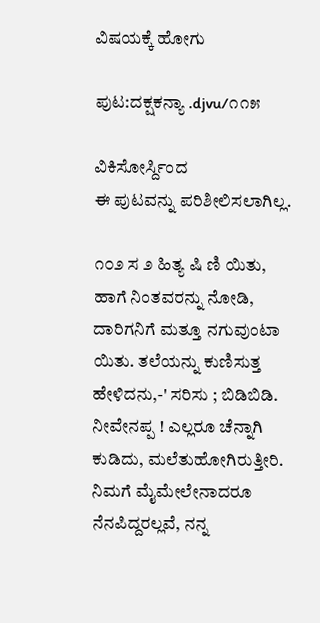ವಿಷಯಕ್ಕೆ ಹೋಗು

ಪುಟ:ದಕ್ಷಕನ್ಯಾ .djvu/೧೧೫

ವಿಕಿಸೋರ್ಸ್ದಿಂದ
ಈ ಪುಟವನ್ನು ಪರಿಶೀಲಿಸಲಾಗಿಲ್ಲ.

೧೦೨ ಸ ೨ ಹಿತ್ಯ ಷಿ ಣಿ ಯಿತು, ಹಾಗೆ ನಿಂತವರನ್ನು ನೋಡಿ, ದಾರಿಗನಿಗೆ ಮತ್ತೂ ನಗುವುಂಟಾ ಯಿತು. ತಲೆಯನ್ನು ಕುಣಿಸುತ್ತ ಹೇಳಿದನು,-' ಸರಿಸು ; ಬಿಡಿಬಿಡಿ. ನೀವೇನಪ್ಪ ! ಎಲ್ಲರೂ ಚೆನ್ನಾಗಿ ಕುಡಿದು, ಮಲೆತುಹೋಗಿರುತ್ತೀರಿ. ನಿಮಗೆ ಮೈಮೇಲೇನಾದರೂ ನೆನಪಿದ್ದರಲ್ಲವೆ, ನನ್ನ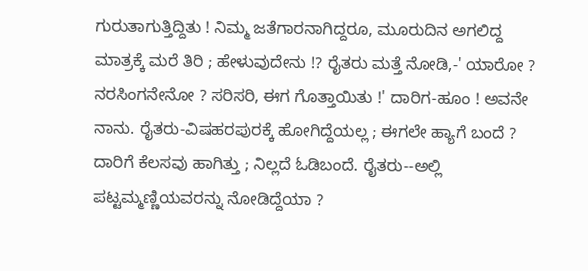ಗುರುತಾಗುತ್ತಿದ್ದಿತು ! ನಿಮ್ಮ ಜತೆಗಾರನಾಗಿದ್ದರೂ, ಮೂರುದಿನ ಅಗಲಿದ್ದ ಮಾತ್ರಕ್ಕೆ ಮರೆ ತಿರಿ ; ಹೇಳುವುದೇನು !? ರೈತರು ಮತ್ತೆ ನೋಡಿ,-' ಯಾರೋ ? ನರಸಿಂಗನೇನೋ ? ಸರಿಸರಿ, ಈಗ ಗೊತ್ತಾಯಿತು !' ದಾರಿಗ-ಹೂಂ ! ಅವನೇ ನಾನು. ರೈತರು-ವಿಷಹರಪುರಕ್ಕೆ ಹೋಗಿದ್ದೆಯಲ್ಲ ; ಈಗಲೇ ಹ್ಯಾಗೆ ಬಂದೆ ? ದಾರಿಗೆ ಕೆಲಸವು ಹಾಗಿತ್ತು ; ನಿಲ್ಲದೆ ಓಡಿಬಂದೆ. ರೈತರು--ಅಲ್ಲಿ ಪಟ್ಟಮ್ಮಣ್ಣಿಯವರನ್ನು ನೋಡಿದ್ದೆಯಾ ?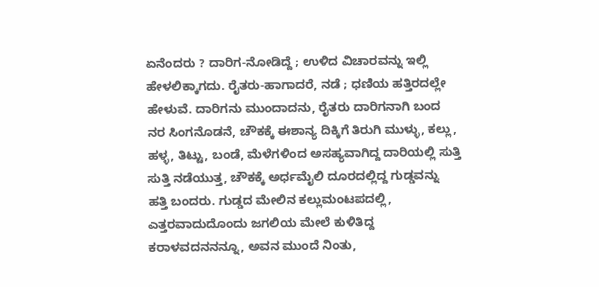ಏನೆಂದರು ? ದಾರಿಗ-ನೋಡಿದ್ದೆ ; ಉಳಿದ ವಿಚಾರವನ್ನು ಇಲ್ಲಿ ಹೇಳಲಿಕ್ಕಾಗದು. ರೈತರು-ಹಾಗಾದರೆ, ನಡೆ ; ಧಣಿಯ ಹತ್ತಿರದಲ್ಲೇ ಹೇಳುವೆ. ದಾರಿಗನು ಮುಂದಾದನು, ರೈತರು ದಾರಿಗನಾಗಿ ಬಂದ ನರ ಸಿಂಗನೊಡನೆ, ಚೌಕಕ್ಕೆ ಈಶಾನ್ಯ ದಿಕ್ಕಿಗೆ ತಿರುಗಿ ಮುಳ್ಳು, ಕಲ್ಲು, ಹಳ್ಳ, ತಿಟ್ಟು, ಬಂಡೆ, ಮೆಳೆಗಳಿಂದ ಅಸಹ್ಯವಾಗಿದ್ದ ದಾರಿಯಲ್ಲಿ ಸುತ್ತಿ ಸುತ್ತಿ ನಡೆಯುತ್ತ, ಚೌಕಕ್ಕೆ ಅರ್ಧಮೈಲಿ ದೂರದಲ್ಲಿದ್ದ ಗುಡ್ಡವನ್ನು ಹತ್ತಿ ಬಂದರು. ಗುಡ್ಡದ ಮೇಲಿನ ಕಲ್ಲುಮಂಟಪದಲ್ಲಿ, ಎತ್ತರವಾದುದೊಂದು ಜಗಲಿಯ ಮೇಲೆ ಕುಳಿತಿದ್ದ ಕರಾಳವದನನನ್ನೂ, ಅವನ ಮುಂದೆ ನಿಂತು,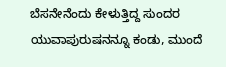ಬೆಸನೇನೆಂದು ಕೇಳುತ್ತಿದ್ದ ಸುಂದರ ಯುವಾಪುರುಷನನ್ನೂ ಕಂಡು, ಮುಂದೆ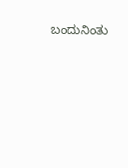ಬಂದುನಿಂತು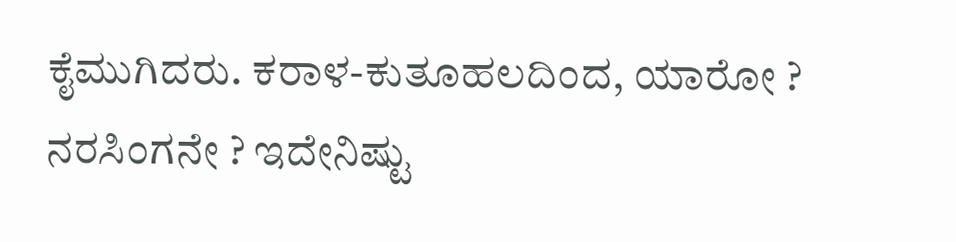ಕೈಮುಗಿದರು. ಕರಾಳ-ಕುತೂಹಲದಿಂದ, ಯಾರೋ ? ನರಸಿಂಗನೇ ? ಇದೇನಿಷ್ಟು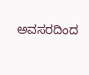ಅವಸರದಿಂದ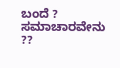ಬಂದೆ ? ಸಮಾಚಾರವೇನು ??